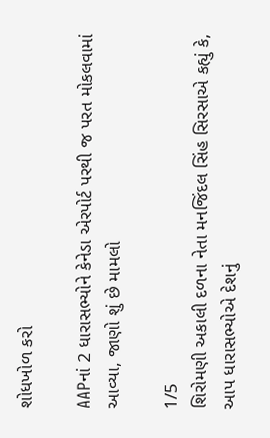શોધખોળ કરો

AAPનાં 2 ધારાસભ્યોને કેનેડા એરપોર્ટ પરથી જ પરત મોકલવામાં આવ્યા, જાણો શું છે મામલો

1/5
શિરોમણી અકાલી દળના નેતા મનજિંદલ સિંહ સિરસાએ કહ્યું કે, આપ ધારાસભ્યોએ દેશનું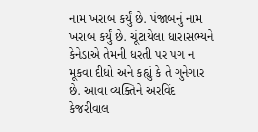નામ ખરાબ કર્યું છે. પંજાબનું નામ ખરાબ કર્યું છે. ચૂંટાયેલા ધારાસભ્યને કેનેડાએ તેમની ધરતી પર પગ ન મૂકવા દીધો અને કહ્યું કે તે ગુનેગાર છે. આવા વ્યક્તિને અરવિંદ કેજરીવાલ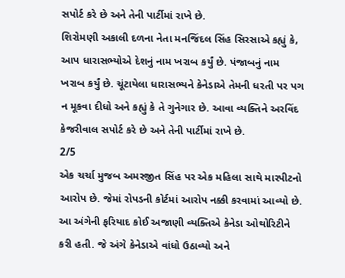સપોર્ટ કરે છે અને તેની પાર્ટીમાં રાખે છે.
શિરોમણી અકાલી દળના નેતા મનજિંદલ સિંહ સિરસાએ કહ્યું કે, આપ ધારાસભ્યોએ દેશનું નામ ખરાબ કર્યું છે. પંજાબનું નામ ખરાબ કર્યું છે. ચૂંટાયેલા ધારાસભ્યને કેનેડાએ તેમની ધરતી પર પગ ન મૂકવા દીધો અને કહ્યું કે તે ગુનેગાર છે. આવા વ્યક્તિને અરવિંદ કેજરીવાલ સપોર્ટ કરે છે અને તેની પાર્ટીમાં રાખે છે.
2/5
એક ચર્ચા મુજબ અમરજીત સિંહ પર એક મહિલા સાથે મારપીટનો આરોપ છે. જેમાં રોપડની કોર્ટમાં આરોપ નક્કી કરવામાં આવ્યો છે. આ અંગેની ફરિયાદ કોઈ અજાણી વ્યક્તિએ કેનેડા ઓથોરિટીને કરી હતી. જે અંગે કેનેડાએ વાંધો ઉઠાવ્યો અને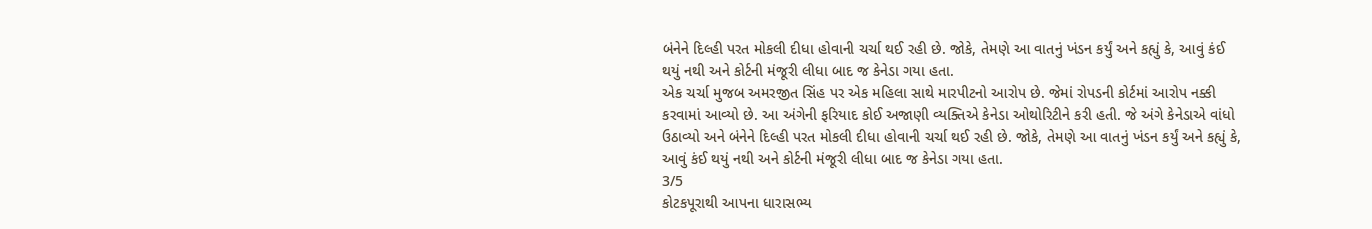બંનેને દિલ્હી પરત મોકલી દીધા હોવાની ચર્ચા થઈ રહી છે. જોકે, તેમણે આ વાતનું ખંડન કર્યું અને કહ્યું કે, આવું કંઈ થયું નથી અને કોર્ટની મંજૂરી લીધા બાદ જ કેનેડા ગયા હતા.
એક ચર્ચા મુજબ અમરજીત સિંહ પર એક મહિલા સાથે મારપીટનો આરોપ છે. જેમાં રોપડની કોર્ટમાં આરોપ નક્કી કરવામાં આવ્યો છે. આ અંગેની ફરિયાદ કોઈ અજાણી વ્યક્તિએ કેનેડા ઓથોરિટીને કરી હતી. જે અંગે કેનેડાએ વાંધો ઉઠાવ્યો અને બંનેને દિલ્હી પરત મોકલી દીધા હોવાની ચર્ચા થઈ રહી છે. જોકે, તેમણે આ વાતનું ખંડન કર્યું અને કહ્યું કે, આવું કંઈ થયું નથી અને કોર્ટની મંજૂરી લીધા બાદ જ કેનેડા ગયા હતા.
3/5
કોટકપૂરાથી આપના ધારાસભ્ય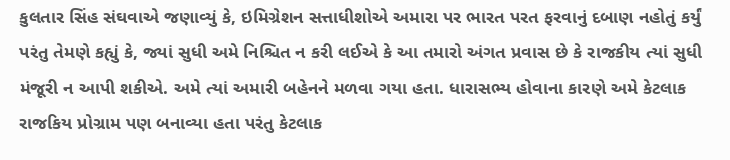કુલતાર સિંહ સંઘવાએ જણાવ્યું કે, ઇમિગ્રેશન સત્તાધીશોએ અમારા પર ભારત પરત ફરવાનું દબાણ નહોતું કર્યું પરંતુ તેમણે કહ્યું કે, જ્યાં સુધી અમે નિશ્ચિત ન કરી લઈએ કે આ તમારો અંગત પ્રવાસ છે કે રાજકીય ત્યાં સુધી મંજૂરી ન આપી શકીએ. અમે ત્યાં અમારી બહેનને મળવા ગયા હતા. ધારાસભ્ય હોવાના કારણે અમે કેટલાક રાજકિય પ્રોગ્રામ પણ બનાવ્યા હતા પરંતુ કેટલાક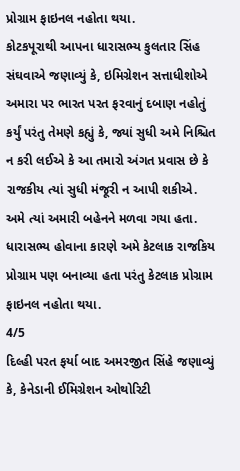પ્રોગ્રામ ફાઇનલ નહોતા થયા.
કોટકપૂરાથી આપના ધારાસભ્ય કુલતાર સિંહ સંઘવાએ જણાવ્યું કે, ઇમિગ્રેશન સત્તાધીશોએ અમારા પર ભારત પરત ફરવાનું દબાણ નહોતું કર્યું પરંતુ તેમણે કહ્યું કે, જ્યાં સુધી અમે નિશ્ચિત ન કરી લઈએ કે આ તમારો અંગત પ્રવાસ છે કે રાજકીય ત્યાં સુધી મંજૂરી ન આપી શકીએ. અમે ત્યાં અમારી બહેનને મળવા ગયા હતા. ધારાસભ્ય હોવાના કારણે અમે કેટલાક રાજકિય પ્રોગ્રામ પણ બનાવ્યા હતા પરંતુ કેટલાક પ્રોગ્રામ ફાઇનલ નહોતા થયા.
4/5
દિલ્હી પરત ફર્યા બાદ અમરજીત સિંહે જણાવ્યું કે, કેનેડાની ઈમિગ્રેશન ઓથોરિટી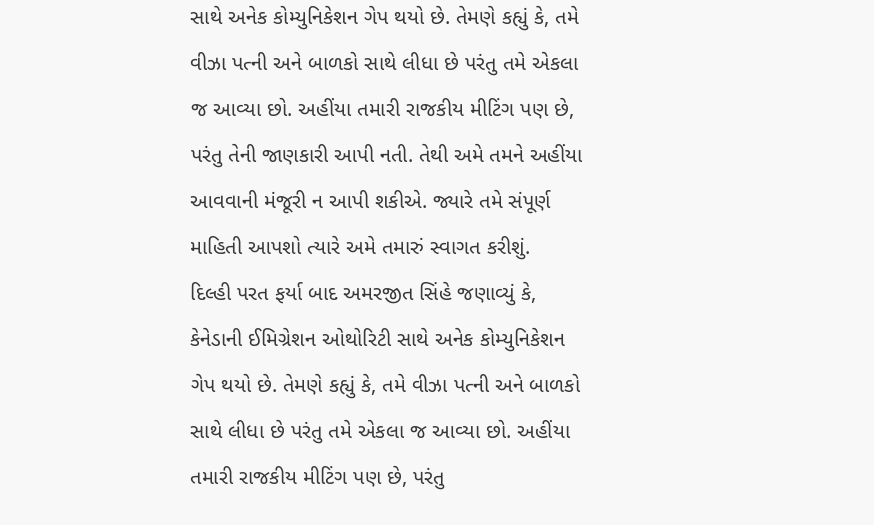સાથે અનેક કોમ્યુનિકેશન ગેપ થયો છે. તેમણે કહ્યું કે, તમે વીઝા પત્ની અને બાળકો સાથે લીધા છે પરંતુ તમે એકલા જ આવ્યા છો. અહીંયા તમારી રાજકીય મીટિંગ પણ છે, પરંતુ તેની જાણકારી આપી નતી. તેથી અમે તમને અહીંયા આવવાની મંજૂરી ન આપી શકીએ. જ્યારે તમે સંપૂર્ણ માહિતી આપશો ત્યારે અમે તમારું સ્વાગત કરીશું.
દિલ્હી પરત ફર્યા બાદ અમરજીત સિંહે જણાવ્યું કે, કેનેડાની ઈમિગ્રેશન ઓથોરિટી સાથે અનેક કોમ્યુનિકેશન ગેપ થયો છે. તેમણે કહ્યું કે, તમે વીઝા પત્ની અને બાળકો સાથે લીધા છે પરંતુ તમે એકલા જ આવ્યા છો. અહીંયા તમારી રાજકીય મીટિંગ પણ છે, પરંતુ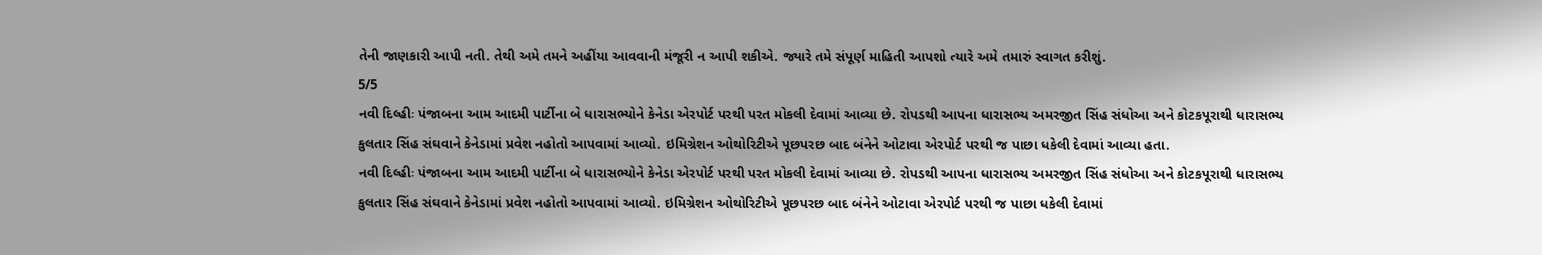તેની જાણકારી આપી નતી. તેથી અમે તમને અહીંયા આવવાની મંજૂરી ન આપી શકીએ. જ્યારે તમે સંપૂર્ણ માહિતી આપશો ત્યારે અમે તમારું સ્વાગત કરીશું.
5/5
નવી દિલ્હીઃ પંજાબના આમ આદમી પાર્ટીના બે ધારાસભ્યોને કેનેડા એરપોર્ટ પરથી પરત મોકલી દેવામાં આવ્યા છે. રોપડથી આપના ધારાસભ્ય અમરજીત સિંહ સંધોઆ અને કોટકપૂરાથી ધારાસભ્ય કુલતાર સિંહ સંઘવાને કેનેડામાં પ્રવેશ નહોતો આપવામાં આવ્યો. ઇમિગ્રેશન ઓથોરિટીએ પૂછપરછ બાદ બંનેને ઓટાવા એરપોર્ટ પરથી જ પાછા ધકેલી દેવામાં આવ્યા હતા.
નવી દિલ્હીઃ પંજાબના આમ આદમી પાર્ટીના બે ધારાસભ્યોને કેનેડા એરપોર્ટ પરથી પરત મોકલી દેવામાં આવ્યા છે. રોપડથી આપના ધારાસભ્ય અમરજીત સિંહ સંધોઆ અને કોટકપૂરાથી ધારાસભ્ય કુલતાર સિંહ સંઘવાને કેનેડામાં પ્રવેશ નહોતો આપવામાં આવ્યો. ઇમિગ્રેશન ઓથોરિટીએ પૂછપરછ બાદ બંનેને ઓટાવા એરપોર્ટ પરથી જ પાછા ધકેલી દેવામાં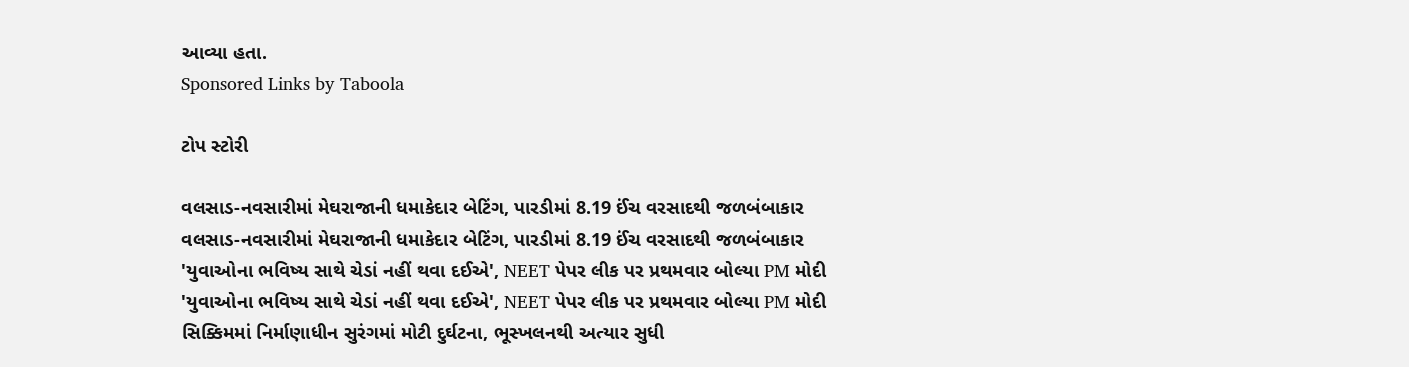આવ્યા હતા.
Sponsored Links by Taboola

ટોપ સ્ટોરી

વલસાડ-નવસારીમાં મેઘરાજાની ધમાકેદાર બેટિંગ, પારડીમાં 8.19 ઈંચ વરસાદથી જળબંબાકાર
વલસાડ-નવસારીમાં મેઘરાજાની ધમાકેદાર બેટિંગ, પારડીમાં 8.19 ઈંચ વરસાદથી જળબંબાકાર
'યુવાઓના ભવિષ્ય સાથે ચેડાં નહીં થવા દઈએ', NEET પેપર લીક પર પ્રથમવાર બોલ્યા PM મોદી
'યુવાઓના ભવિષ્ય સાથે ચેડાં નહીં થવા દઈએ', NEET પેપર લીક પર પ્રથમવાર બોલ્યા PM મોદી
સિક્કિમમાં નિર્માણાધીન સુરંગમાં મોટી દુર્ઘટના, ભૂસ્ખલનથી અત્યાર સુધી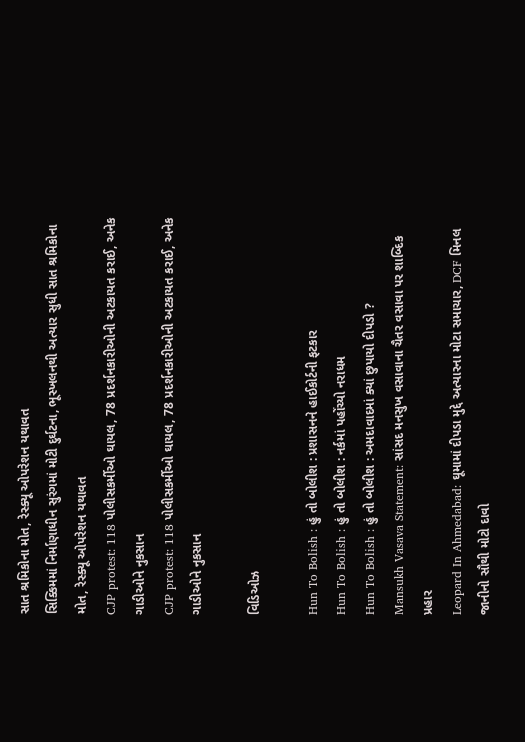સાત શ્રમિકોના મોત, રેસ્ક્યૂ ઓપરેશન યથાવત
સિક્કિમમાં નિર્માણાધીન સુરંગમાં મોટી દુર્ઘટના, ભૂસ્ખલનથી અત્યાર સુધી સાત શ્રમિકોના મોત, રેસ્ક્યૂ ઓપરેશન યથાવત
CJP protest: 118 પોલીસકર્મીઓ ઘાયલ, 78 પ્રદર્શનકારીઓની અટકાયત કરાઈ, અનેક ગાડીઓને નુકસાન
CJP protest: 118 પોલીસકર્મીઓ ઘાયલ, 78 પ્રદર્શનકારીઓની અટકાયત કરાઈ, અનેક ગાડીઓને નુકસાન

વિડિઓઝ

Hun To Bolish : હું તો બોલીશ : પ્રશાસનને હાઈકોર્ટની ફટકાર
Hun To Bolish : હું તો બોલીશ : નર્કમાં પહોંચ્યો નરાધમ
Hun To Bolish : હું તો બોલીશ : અમદાવાદમાં ક્યાં છુપાયો દીપડો ?
Mansukh Vasava Statement: સાંસદ મનસુખ વસાવાના ચૈતર વસાવા પર શાબ્દિક પ્રહાર
Leopard In Ahmedabad: ઘૂમામાં દીપડા મુદ્દે અત્યારના મોટા સમાચાર, DCF મિનલ જાનીનો સૌથી મોટો દાવો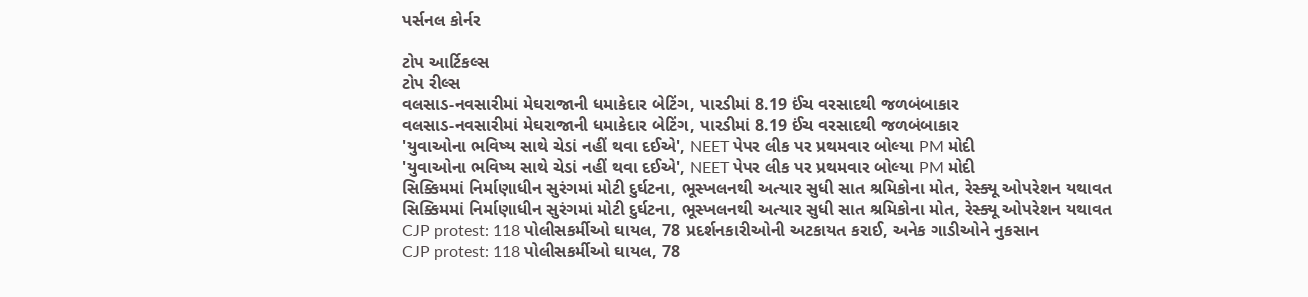પર્સનલ કોર્નર

ટોપ આર્ટિકલ્સ
ટોપ રીલ્સ
વલસાડ-નવસારીમાં મેઘરાજાની ધમાકેદાર બેટિંગ, પારડીમાં 8.19 ઈંચ વરસાદથી જળબંબાકાર
વલસાડ-નવસારીમાં મેઘરાજાની ધમાકેદાર બેટિંગ, પારડીમાં 8.19 ઈંચ વરસાદથી જળબંબાકાર
'યુવાઓના ભવિષ્ય સાથે ચેડાં નહીં થવા દઈએ', NEET પેપર લીક પર પ્રથમવાર બોલ્યા PM મોદી
'યુવાઓના ભવિષ્ય સાથે ચેડાં નહીં થવા દઈએ', NEET પેપર લીક પર પ્રથમવાર બોલ્યા PM મોદી
સિક્કિમમાં નિર્માણાધીન સુરંગમાં મોટી દુર્ઘટના, ભૂસ્ખલનથી અત્યાર સુધી સાત શ્રમિકોના મોત, રેસ્ક્યૂ ઓપરેશન યથાવત
સિક્કિમમાં નિર્માણાધીન સુરંગમાં મોટી દુર્ઘટના, ભૂસ્ખલનથી અત્યાર સુધી સાત શ્રમિકોના મોત, રેસ્ક્યૂ ઓપરેશન યથાવત
CJP protest: 118 પોલીસકર્મીઓ ઘાયલ, 78 પ્રદર્શનકારીઓની અટકાયત કરાઈ, અનેક ગાડીઓને નુકસાન
CJP protest: 118 પોલીસકર્મીઓ ઘાયલ, 78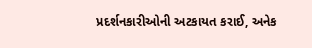પ્રદર્શનકારીઓની અટકાયત કરાઈ, અનેક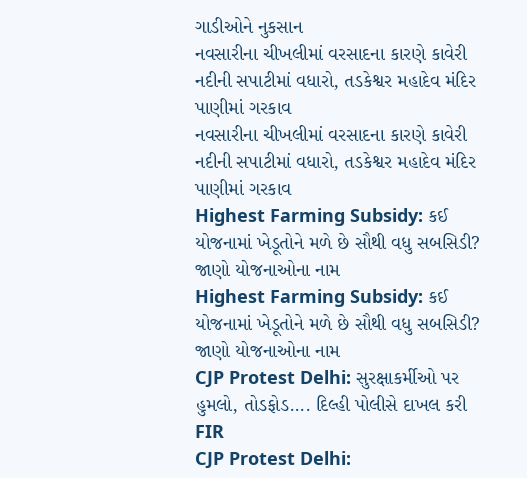ગાડીઓને નુકસાન
નવસારીના ચીખલીમાં વરસાદના કારણે કાવેરી નદીની સપાટીમાં વધારો, તડકેશ્વર મહાદેવ મંદિર પાણીમાં ગરકાવ
નવસારીના ચીખલીમાં વરસાદના કારણે કાવેરી નદીની સપાટીમાં વધારો, તડકેશ્વર મહાદેવ મંદિર પાણીમાં ગરકાવ
Highest Farming Subsidy: કઈ યોજનામાં ખેડૂતોને મળે છે સૌથી વધુ સબસિડી? જાણો યોજનાઓના નામ
Highest Farming Subsidy: કઈ યોજનામાં ખેડૂતોને મળે છે સૌથી વધુ સબસિડી? જાણો યોજનાઓના નામ
CJP Protest Delhi: સુરક્ષાકર્મીઓ પર હુમલો, તોડફોડ.... દિલ્હી પોલીસે દાખલ કરી FIR
CJP Protest Delhi: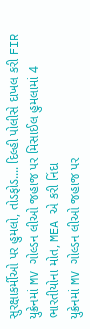સુરક્ષાકર્મીઓ પર હુમલો, તોડફોડ.... દિલ્હી પોલીસે દાખલ કરી FIR
યુક્રેનમાં MV ગોલ્ડન લીઓ જહાજ પર મિસાઈલ હુમલામાં 4 ભારતીયોના મોત, MEA એ કરી નિંદા
યુક્રેનમાં MV ગોલ્ડન લીઓ જહાજ પર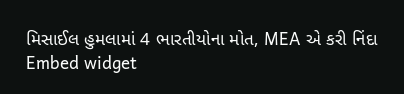મિસાઈલ હુમલામાં 4 ભારતીયોના મોત, MEA એ કરી નિંદા
Embed widget